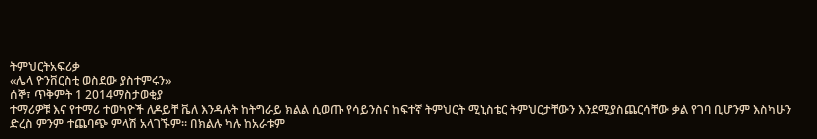ትምህርትአፍሪቃ
«ሌላ ዮንቨርስቲ ወስደው ያስተምሩን»
ሰኞ፣ ጥቅምት 1 2014ማስታወቂያ
ተማሪዎቹ እና የተማሪ ተወካዮች ለዶይቸ ቬለ እንዳሉት ከትግራይ ክልል ሲወጡ የሳይንስና ከፍተኛ ትምህርት ሚኒስቴር ትምህርታቸውን እንደሚያስጨርሳቸው ቃል የገባ ቢሆንም እስካሁን ድረስ ምንም ተጨባጭ ምላሽ አላገኙም። በክልሉ ካሉ ከአራቱም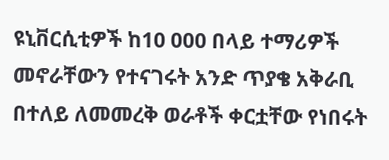ዩኒቨርሲቲዎች ከ10 000 በላይ ተማሪዎች መኖራቸውን የተናገሩት አንድ ጥያቄ አቅራቢ በተለይ ለመመረቅ ወራቶች ቀርቷቸው የነበሩት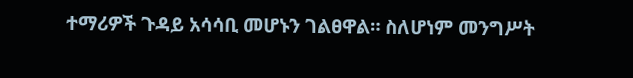ተማሪዎች ጉዳይ አሳሳቢ መሆኑን ገልፀዋል። ስለሆነም መንግሥት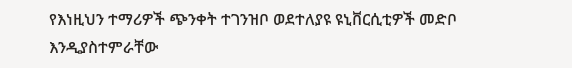የእነዚህን ተማሪዎች ጭንቀት ተገንዝቦ ወደተለያዩ ዩኒቨርሲቲዎች መድቦ እንዲያስተምራቸው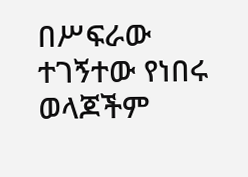በሥፍራው ተገኝተው የነበሩ ወላጆችም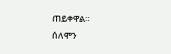ጠይቀዋል።
ሰለሞን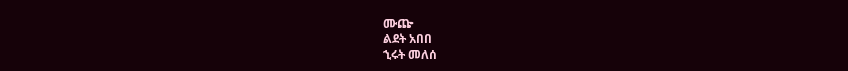ሙጬ
ልደት አበበ
ኂሩት መለሰ